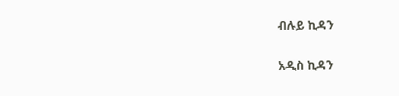ብሉይ ኪዳን

አዲስ ኪዳን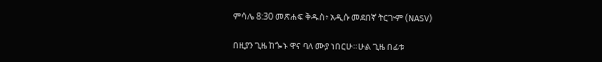ምሳሌ 8:30 መጽሐፍ ቅዱስ፥ አዲሱ መደበኛ ትርጒም (NASV)

በዚያን ጊዜ ከጐኑ ዋና ባለ ሙያ ነበርሁ።ሁል ጊዜ በፊቱ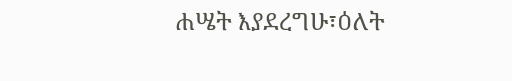ሐሤት እያደረግሁ፣ዕለት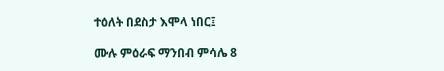ተዕለት በደስታ እሞላ ነበር፤

ሙሉ ምዕራፍ ማንበብ ምሳሌ 8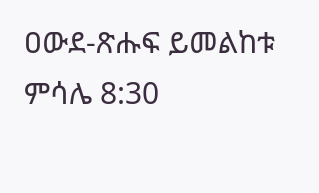ዐውደ-ጽሑፍ ይመልከቱ ምሳሌ 8:30